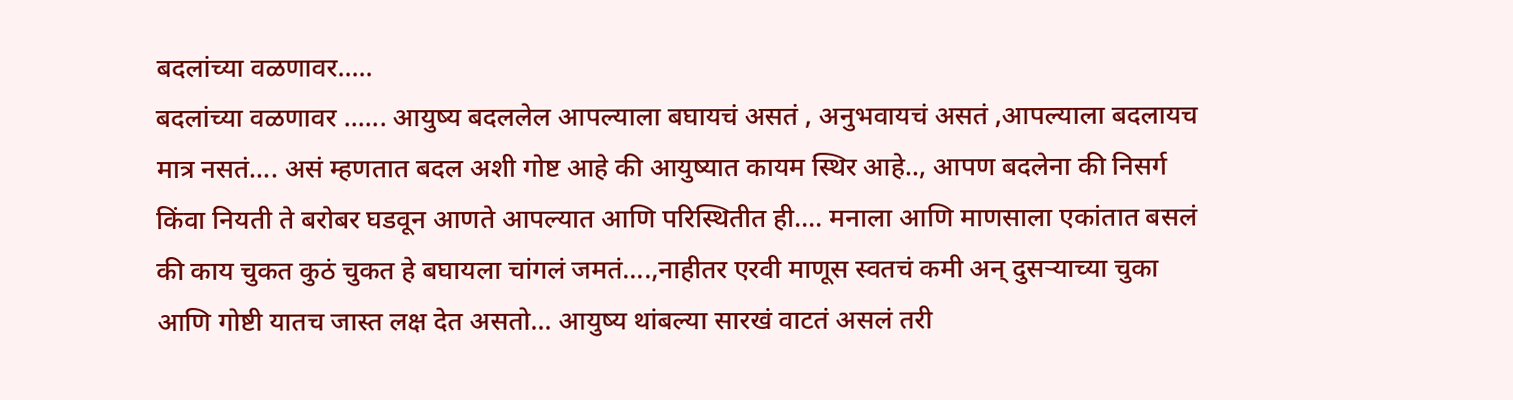बदलांच्या वळणावर.....
बदलांच्या वळणावर ...... आयुष्य बदललेल आपल्याला बघायचं असतं , अनुभवायचं असतं ,आपल्याला बदलायच मात्र नसतं.... असं म्हणतात बदल अशी गोष्ट आहे की आयुष्यात कायम स्थिर आहे.., आपण बदलेना की निसर्ग किंवा नियती ते बरोबर घडवून आणते आपल्यात आणि परिस्थितीत ही.... मनाला आणि माणसाला एकांतात बसलं की काय चुकत कुठं चुकत हे बघायला चांगलं जमतं....,नाहीतर एरवी माणूस स्वतचं कमी अन् दुसऱ्याच्या चुका आणि गोष्टी यातच जास्त लक्ष देत असतो... आयुष्य थांबल्या सारखं वाटतं असलं तरी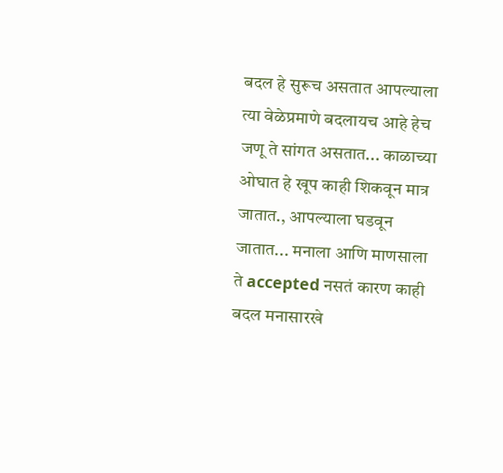बदल हे सुरूच असतात आपल्याला त्या वेळेप्रमाणे बदलायच आहे हेच जणू ते सांगत असतात... काळाच्या ओघात हे खूप काही शिकवून मात्र जातात., आपल्याला घडवून जातात... मनाला आणि माणसाला ते accepted नसतं कारण काही बदल मनासारखे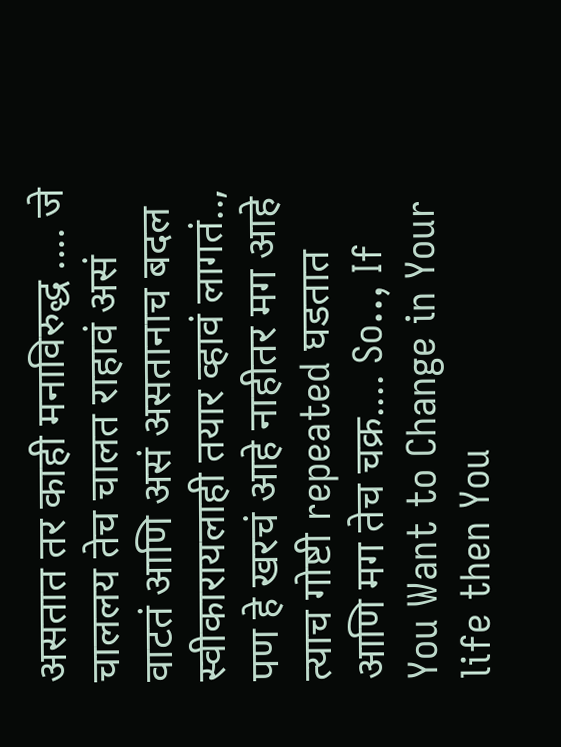असतात तर काही मनाविरुद्ध .... जे चाललय तेच चालत राहावं असं वाटतं आणि असं असतानाच बदल स्वीकारायलाही तयार व्हावं लागतं.., पण हे खरचं आहे नाहीतर मग आहे त्याच गोष्टी repeated घडतात आणि मग तेच चक्र.... So.., If You Want to Change in Your life then You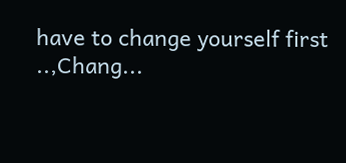have to change yourself first ..,Chang...